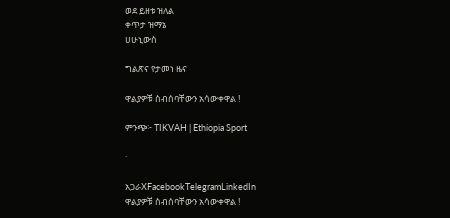ወደ ይዘቱ ዝለል
ቀጥታ ዝማኔ
ሀሁኒውስ

ግልጽና የታመነ ዜና

ዋልያዎቹ ስብሰባቸውን አሳውቀዋል !

ምንጭ፦ TIKVAH | Ethiopia Sport

·

አጋራXFacebookTelegramLinkedIn
ዋልያዎቹ ስብሰባቸውን አሳውቀዋል !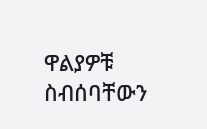ዋልያዎቹ ስብሰባቸውን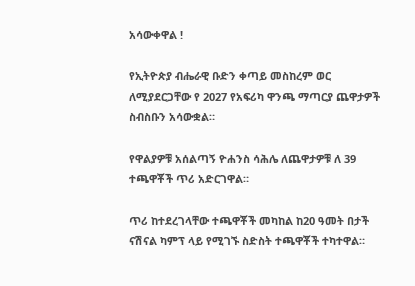አሳውቀዋል !

የኢትዮጵያ ብሔራዊ ቡድን ቀጣይ መስከረም ወር ለሚያደርጋቸው የ 2027 የአፍሪካ ዋንጫ ማጣርያ ጨዋታዎች ስብስቡን አሳውቋል።

የዋልያዎቹ አሰልጣኝ ዮሐንስ ሳሕሌ ለጨዋታዎቹ ለ 39 ተጫዋቾች ጥሪ አድርገዋል።

ጥሪ ከተደረገላቸው ተጫዋቾች መካከል ከ20 ዓመት በታች ናሽናል ካምፕ ላይ የሚገኙ ስድስት ተጫዋቾች ተካተዋል።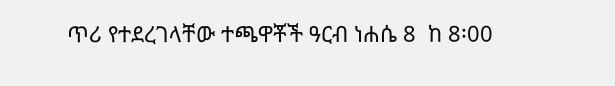ጥሪ የተደረገላቸው ተጫዋቾች ዓርብ ነሐሴ 8  ከ 8፡00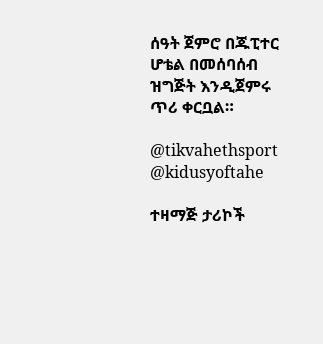ሰዓት ጀምሮ በጁፒተር ሆቴል በመሰባሰብ ዝግጅት እንዲጀምሩ ጥሪ ቀርቧል።

@tikvahethsport     @kidusyoftahe

ተዛማጅ ታሪኮች